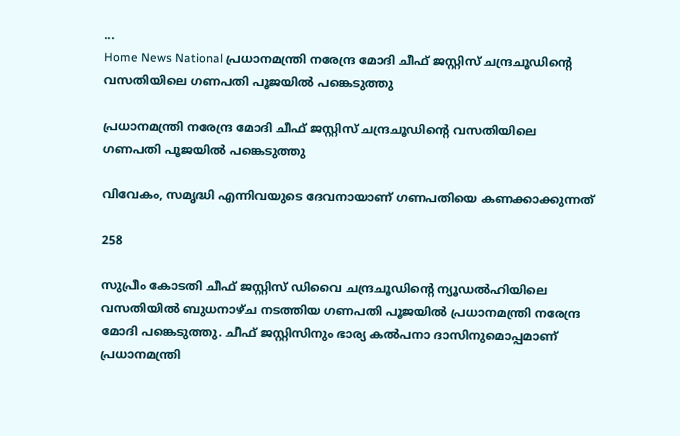...
Home News National പ്രധാനമന്ത്രി നരേന്ദ്ര മോദി ചീഫ് ജസ്റ്റിസ് ചന്ദ്രചൂഡിൻ്റെ വസതിയിലെ ഗണപതി പൂജയില്‍ പങ്കെടുത്തു

പ്രധാനമന്ത്രി നരേന്ദ്ര മോദി ചീഫ് ജസ്റ്റിസ് ചന്ദ്രചൂഡിൻ്റെ വസതിയിലെ ഗണപതി പൂജയില്‍ പങ്കെടുത്തു

വിവേകം, സമൃദ്ധി എന്നിവയുടെ ദേവനായാണ് ഗണപതിയെ കണക്കാക്കുന്നത്

258

സുപ്രീം കോടതി ചീഫ് ജസ്റ്റിസ് ഡിവൈ ചന്ദ്രചൂഡിൻ്റെ ന്യൂഡല്‍ഹിയിലെ വസതിയില്‍ ബുധനാഴ്‌ച നടത്തിയ ഗണപതി പൂജയില്‍ പ്രധാനമന്ത്രി നരേന്ദ്ര മോദി പങ്കെടുത്തു. ചീഫ് ജസ്റ്റിസിനും ഭാര്യ കല്‍പനാ ദാസിനുമൊപ്പമാണ് പ്രധാനമന്ത്രി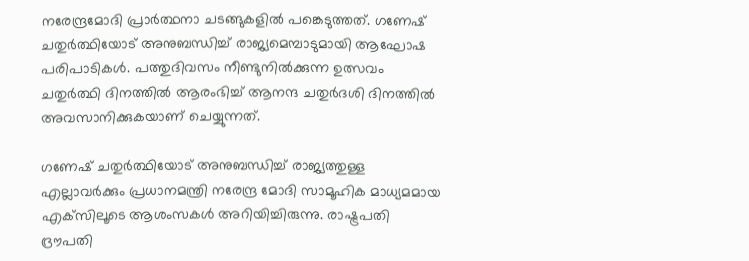നരേന്ദ്രമോദി പ്രാര്‍ത്ഥനാ ചടങ്ങുകളില്‍ പങ്കെടുത്തത്. ഗണേഷ് ചതുര്‍ത്ഥിയോട് അനുബന്ധിച്ച് രാജ്യമെമ്പാടുമായി ആഘോഷ പരിപാടികള്‍. പത്തുദിവസം നീണ്ടുനില്‍ക്കുന്ന ഉത്സവം ചതുര്‍ത്ഥി ദിനത്തില്‍ ആരംഭിച്ച് ആനന്ദ ചതുര്‍ദശി ദിനത്തില്‍ അവസാനിക്കുകയാണ് ചെയ്യുന്നത്.

ഗണേഷ് ചതുര്‍ത്ഥിയോട് അനുബന്ധിച്ച് രാജ്യത്തുള്ള എല്ലാവര്‍ക്കും പ്രധാനമന്ത്രി നരേന്ദ്ര മോദി സാമൂഹിക മാധ്യമമായ എക്‌സിലൂടെ ആശംസകള്‍ അറിയിച്ചിരുന്നു. രാഷ്ട്രപതി ദ്രൗപതി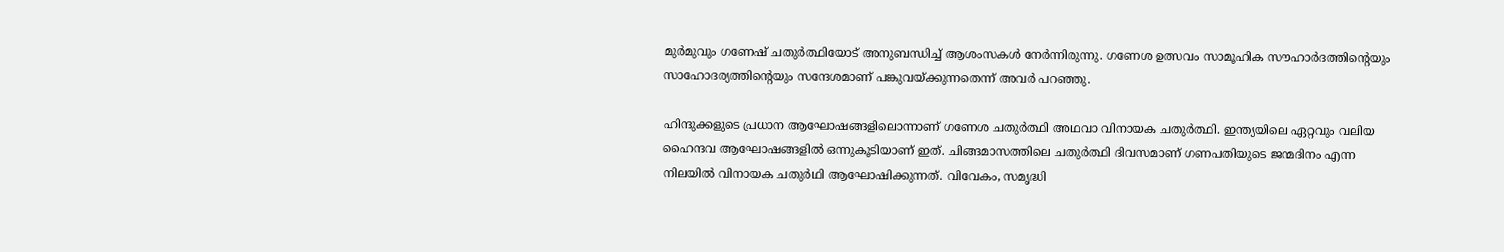മുര്‍മുവും ഗണേഷ് ചതുര്‍ത്ഥിയോട് അനുബന്ധിച്ച് ആശംസകള്‍ നേര്‍ന്നിരുന്നു. ഗണേശ ഉത്സവം സാമൂഹിക സൗഹാര്‍ദത്തിൻ്റെയും സാഹോദര്യത്തിൻ്റെയും സന്ദേശമാണ് പങ്കുവയ്ക്കുന്നതെന്ന് അവര്‍ പറഞ്ഞു.

ഹിന്ദുക്കളുടെ പ്രധാന ആഘോഷങ്ങളിലൊന്നാണ് ഗണേശ ചതുര്‍ത്ഥി അഥവാ വിനായക ചതുര്‍ത്ഥി. ഇന്ത്യയിലെ ഏറ്റവും വലിയ ഹൈന്ദവ ആഘോഷങ്ങളിൽ ഒന്നുകൂടിയാണ് ഇത്. ചിങ്ങമാസത്തിലെ ചതുർത്ഥി ദിവസമാണ് ഗണപതിയുടെ ജന്മദിനം എന്ന നിലയിൽ വിനായക ചതുർഥി ആഘോഷിക്കുന്നത്. വിവേകം, സമൃദ്ധി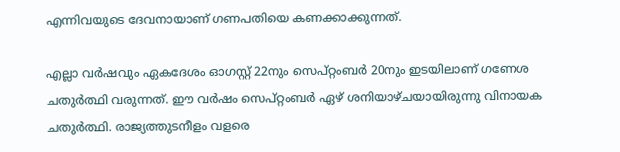എന്നിവയുടെ ദേവനായാണ് ഗണപതിയെ കണക്കാക്കുന്നത്.

എല്ലാ വർഷവും ഏകദേശം ഓഗസ്റ്റ് 22നും സെപ്റ്റംബർ 20നും ഇടയിലാണ് ഗണേശ ചതുർത്ഥി വരുന്നത്. ഈ വർഷം സെപ്റ്റംബർ ഏഴ് ശനിയാഴ്‌ചയായിരുന്നു വിനായക ചതുർത്ഥി. രാജ്യത്തുടനീളം വളരെ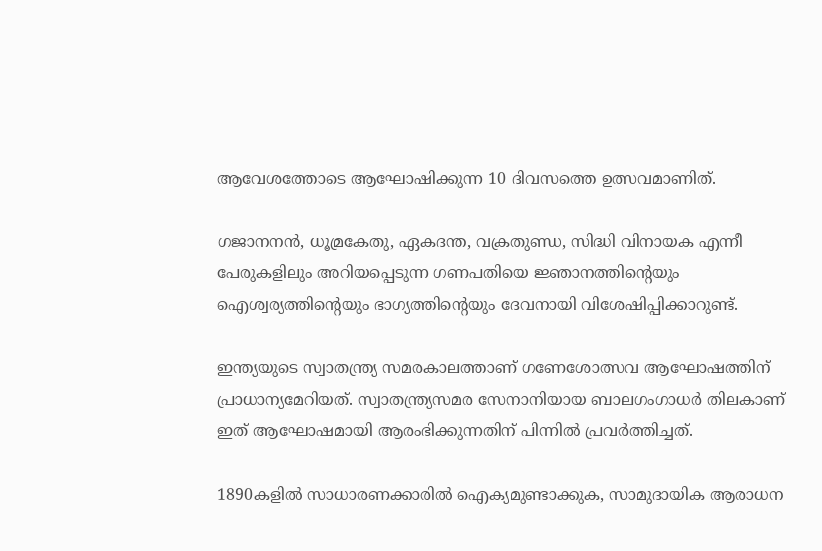ആവേശത്തോടെ ആഘോഷിക്കുന്ന 10 ദിവസത്തെ ഉത്സവമാണിത്.

ഗജാനനൻ, ധൂമ്രകേതു, ഏകദന്ത, വക്രതുണ്ഡ, സിദ്ധി വിനായക എന്നീ പേരുകളിലും അറിയപ്പെടുന്ന ഗണപതിയെ ജ്ഞാനത്തിൻ്റെയും ഐശ്വര്യത്തിൻ്റെയും ഭാഗ്യത്തിൻ്റെയും ദേവനായി വിശേഷിപ്പിക്കാറുണ്ട്.

ഇന്ത്യയുടെ സ്വാതന്ത്ര്യ സമരകാലത്താണ് ഗണേശോത്സവ ആഘോഷത്തിന് പ്രാധാന്യമേറിയത്. സ്വാതന്ത്ര്യസമര സേനാനിയായ ബാലഗംഗാധര്‍ തിലകാണ് ഇത് ആഘോഷമായി ആരംഭിക്കുന്നതിന് പിന്നിൽ പ്രവർത്തിച്ചത്.

1890കളില്‍ സാധാരണക്കാരില്‍ ഐക്യമുണ്ടാക്കുക, സാമുദായിക ആരാധന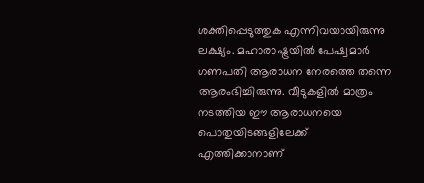ശക്തിപ്പെടുത്തുക എന്നിവയായിരുന്നു ലക്ഷ്യം. മഹാരാഷ്ട്രയില്‍ പേഷ്വമാര്‍ ഗണപതി ആരാധന നേരത്തെ തന്നെ ആരംഭിച്ചിരുന്നു. വീടുകളില്‍ മാത്രം നടത്തിയ ഈ ആരാധനയെ പൊതുയിടങ്ങളിലേക്ക് എത്തിക്കാനാണ്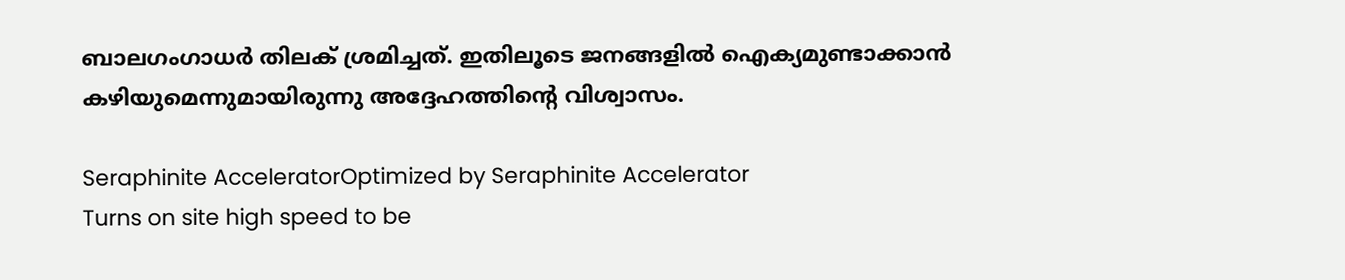ബാലഗംഗാധര്‍ തിലക് ശ്രമിച്ചത്. ഇതിലൂടെ ജനങ്ങളില്‍ ഐക്യമുണ്ടാക്കാന്‍ കഴിയുമെന്നുമായിരുന്നു അദ്ദേഹത്തിൻ്റെ വിശ്വാസം.

Seraphinite AcceleratorOptimized by Seraphinite Accelerator
Turns on site high speed to be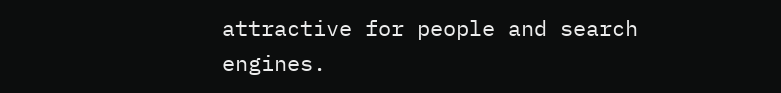attractive for people and search engines.